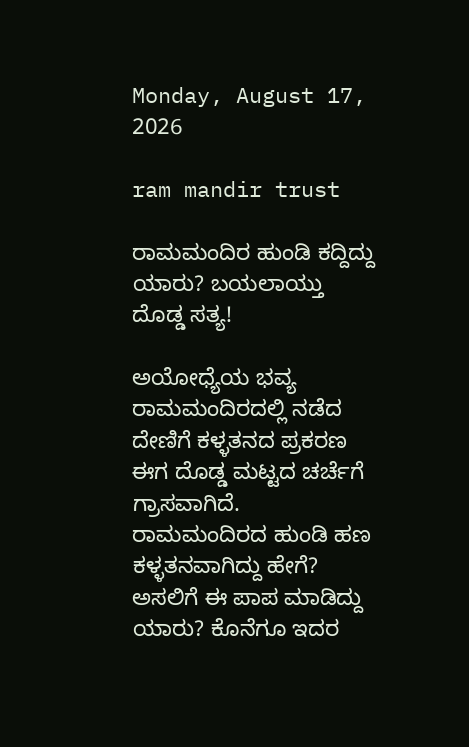Monday, August 17, 2026

ram mandir trust

ರಾಮಮಂದಿರ ಹುಂಡಿ ಕದ್ದಿದ್ದು ಯಾರು? ಬಯಲಾಯ್ತು ದೊಡ್ಡ ಸತ್ಯ!

ಅಯೋಧ್ಯೆಯ ಭವ್ಯ ರಾಮಮಂದಿರದಲ್ಲಿ ನಡೆದ ದೇಣಿಗೆ ಕಳ್ಳತನದ ಪ್ರಕರಣ ಈಗ ದೊಡ್ಡ ಮಟ್ಟದ ಚರ್ಚೆಗೆ ಗ್ರಾಸವಾಗಿದೆ. ರಾಮಮಂದಿರದ ಹುಂಡಿ ಹಣ ಕಳ್ಳತನವಾಗಿದ್ದು ಹೇಗೆ? ಅಸಲಿಗೆ ಈ ಪಾಪ ಮಾಡಿದ್ದು ಯಾರು? ಕೊನೆಗೂ ಇದರ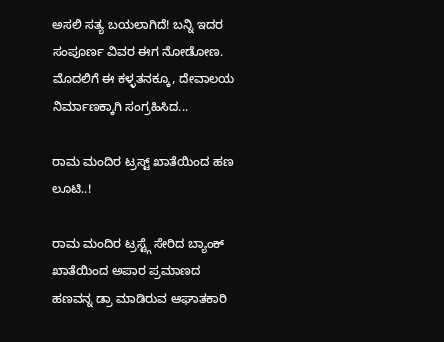ಅಸಲಿ ಸತ್ಯ ಬಯಲಾಗಿದೆ! ಬನ್ನಿ ಇದರ ಸಂಪೂರ್ಣ ವಿವರ ಈಗ ನೋಡೋಣ. ಮೊದಲಿಗೆ ಈ ಕಳ್ಳತನಕ್ಕೂ, ದೇವಾಲಯ ನಿರ್ಮಾಣಕ್ಕಾಗಿ ಸಂಗ್ರಹಿಸಿದ...

ರಾಮ ಮಂದಿರ ಟ್ರಸ್ಟ್ ಖಾತೆಯಿಂದ ಹಣ ಲೂಟಿ..!

ರಾಮ ಮಂದಿರ ಟ್ರಸ್ಟ್ಗೆ ಸೇರಿದ ಬ್ಯಾಂಕ್ ಖಾತೆಯಿಂದ ಅಪಾರ ಪ್ರಮಾಣದ ಹಣವನ್ನ ಡ್ರಾ ಮಾಡಿರುವ ಆಘಾತಕಾರಿ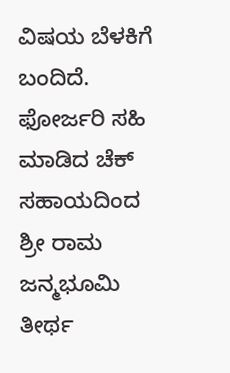ವಿಷಯ ಬೆಳಕಿಗೆ ಬಂದಿದೆ. ಫೋರ್ಜರಿ ಸಹಿ ಮಾಡಿದ ಚೆಕ್ ಸಹಾಯದಿಂದ ಶ್ರೀ ರಾಮ ಜನ್ಮಭೂಮಿ ತೀರ್ಥ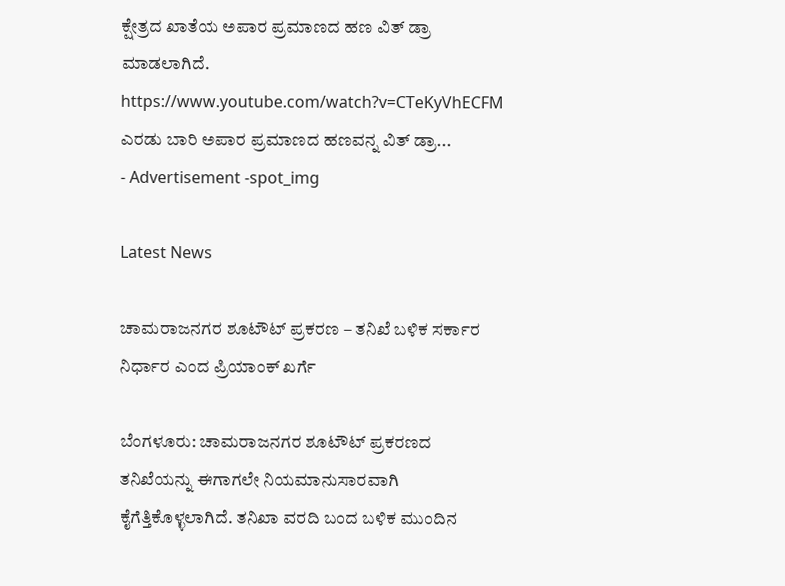ಕ್ಷೇತ್ರದ ಖಾತೆಯ ಅಪಾರ ಪ್ರಮಾಣದ ಹಣ ವಿತ್ ಡ್ರಾ ಮಾಡಲಾಗಿದೆ. https://www.youtube.com/watch?v=CTeKyVhECFM ಎರಡು ಬಾರಿ ಅಪಾರ ಪ್ರಮಾಣದ ಹಣವನ್ನ ವಿತ್ ಡ್ರಾ...
- Advertisement -spot_img

Latest News

ಚಾಮರಾಜನಗರ ಶೂಟೌಟ್ ಪ್ರಕರಣ – ತನಿಖೆ ಬಳಿಕ ಸರ್ಕಾರ ನಿರ್ಧಾರ ಎಂದ ಪ್ರಿಯಾಂಕ್ ಖರ್ಗೆ

ಬೆಂಗಳೂರು: ಚಾಮರಾಜನಗರ ಶೂಟೌಟ್ ಪ್ರಕರಣದ ತನಿಖೆಯನ್ನು ಈಗಾಗಲೇ ನಿಯಮಾನುಸಾರವಾಗಿ ಕೈಗೆತ್ತಿಕೊಳ್ಳಲಾಗಿದೆ. ತನಿಖಾ ವರದಿ ಬಂದ ಬಳಿಕ ಮುಂದಿನ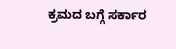ಕ್ರಮದ ಬಗ್ಗೆ ಸರ್ಕಾರ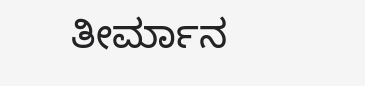ತೀರ್ಮಾನ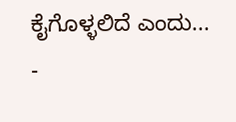ಕೈಗೊಳ್ಳಲಿದೆ ಎಂದು...
-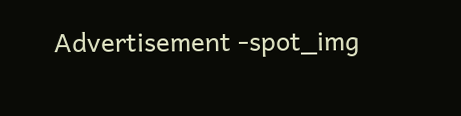Advertisement -spot_img